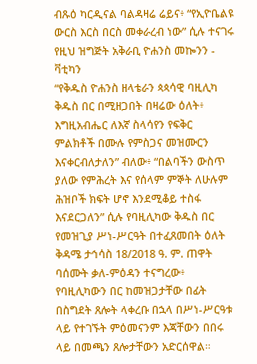ብጹዕ ካርዲናል ባልዳዛሬ ሬይና፥ “የኢዮቤልዩ ውርስ እርስ በርስ መቀራረብ ነው” ሲሉ ተናገሩ
የዚህ ዝግጅት አቅራቢ ዮሐንስ መኰንን - ቫቲካን
“የቅዱስ ዮሐንስ ዘላቴራን ጳጳሳዊ ባዚሊካ ቅዱስ በር በሚዘጋበት በዛሬው ዕለት፥ እግዚአብሔር ለእኛ ስላሳየን የፍቅር ምልክቶች በሙሉ የምስጋና መዝሙርን እናቀርብለታለን” ብለው፥ “በልባችን ውስጥ ያለው የምሕረት እና የሰላም ምኞት ለሁሉም ሕዝቦች ክፍት ሆኖ እንደሚቆይ ተስፋ እናደርጋለን” ሲሉ የባዚሊካው ቅዱስ በር የመዝጊያ ሥነ-ሥርዓት በተፈጸመበት ዕለት ቅዳሜ ታኅሳስ 18/2018 ዓ. ም. ጠዋት ባሰሙት ቃለ-ምዕዳን ተናግረው፥ የባዚሊካውን በር ከመዝጋታቸው በፊት በስግደት ጸሎት ላቀረቡ በኋላ በሥነ-ሥርዓቱ ላይ የተገኙት ምዕመናንም እጃቸውን በበሩ ላይ በመጫን ጸሎታቸውን አድርሰዋል።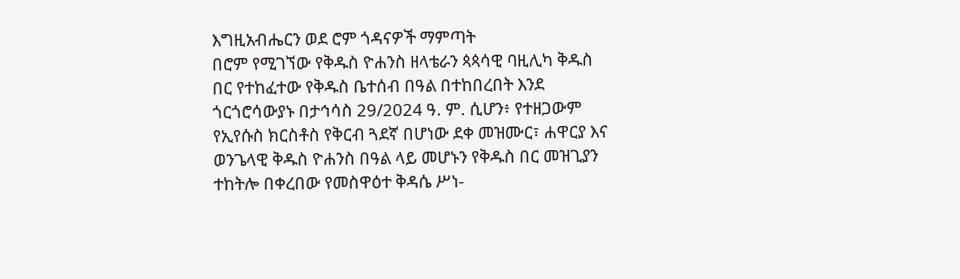እግዚአብሔርን ወደ ሮም ጎዳናዎች ማምጣት
በሮም የሚገኘው የቅዱስ ዮሐንስ ዘላቴራን ጳጳሳዊ ባዚሊካ ቅዱስ በር የተከፈተው የቅዱስ ቤተሰብ በዓል በተከበረበት እንደ ጎርጎሮሳውያኑ በታኅሳስ 29/2024 ዓ. ም. ሲሆን፥ የተዘጋውም የኢየሱስ ክርስቶስ የቅርብ ጓደኛ በሆነው ደቀ መዝሙር፣ ሐዋርያ እና ወንጌላዊ ቅዱስ ዮሐንስ በዓል ላይ መሆኑን የቅዱስ በር መዝጊያን ተከትሎ በቀረበው የመስዋዕተ ቅዳሴ ሥነ-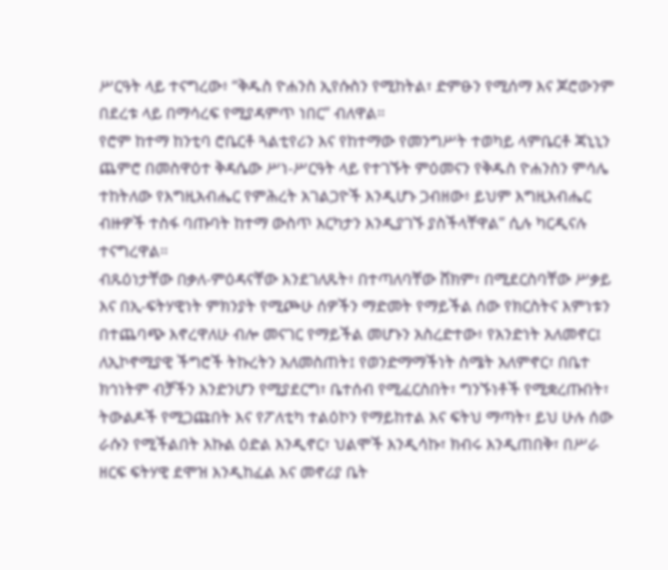ሥርዓት ላይ ተናግረው፥ “ቅዱስ ዮሐንስ ኢየሱስን የሚከትል፣ ድምፁን የሚሰማ እና ጆሮውንም በደረቱ ላይ በማሳረፍ የሚያዳምጥ ነበር” ብለዋል።
የሮም ከተማ ከንቲባ ሮቤርቶ ጓልቲየሪን እና የከተማው የመንግሥት ተወካይ ላምቤርቶ ጃኒኒን ጨምሮ በመስዋዕተ ቅዳሴው ሥነ-ሥርዓት ላይ የተገኙት ምዕመናን የቅዱስ ዮሐንስን ምሳሌ ተከትለው የእግዚአብሔር የምሕረት አገልጋዮች እንዲሆኑ ጋብዘው፥ ይህም እግዚአብሔር ብዙዎች ተስፋ ባጡባት ከተማ ውስጥ እርካታን እንዲያገኙ ያስችላቸዋል” ሲሉ ካርዲናሉ ተናግረዋል።
ብጹዕነታቸው በቃለ-ምዕዳናቸው እንደገለጹት፥ በተጣለባቸው ሸክም፣ በሚደርስባቸው ሥቃይ እና በኢ-ፍትሃዊነት ምክንያት የሚጮሁ ሰዎችን ማድመት የማይችል ሰው የክርስትና እምነቱን በተጨባጭ እኖረዋለሁ ብሎ መናገር የማይችል መሆኑን አስረድተው፥ የአንድነት አለመኖር፤ ለኢኮኖሚያዊ ችግሮች ትኩረትን አለመስጠት፤ የወንድማማችነት ስሜት አለምኖር፣ በቤተ ክኅነትም ብቻችን እንድንሆን የሚያደርግ፣ ቤተሰብ የሚፈርስበት፣ ግንኙነቶች የሚቋረጡበት፣ ትውልዶች የሚጋጩበት እና የፖለቲካ ተልዕኮን የማይከተል እና ፍትህ ማጣት፣ ይህ ሁሉ ሰው ራሱን የሚችልበት እኩል ዕድል እንዲኖር፣ ህልሞች እንዲሳኩ፣ ክብሩ እንዲጠበቅ፣ በሥራ ዘርፍ ፍትሃዊ ደሞዝ እንዲከፈል እና መኖሪያ ቤት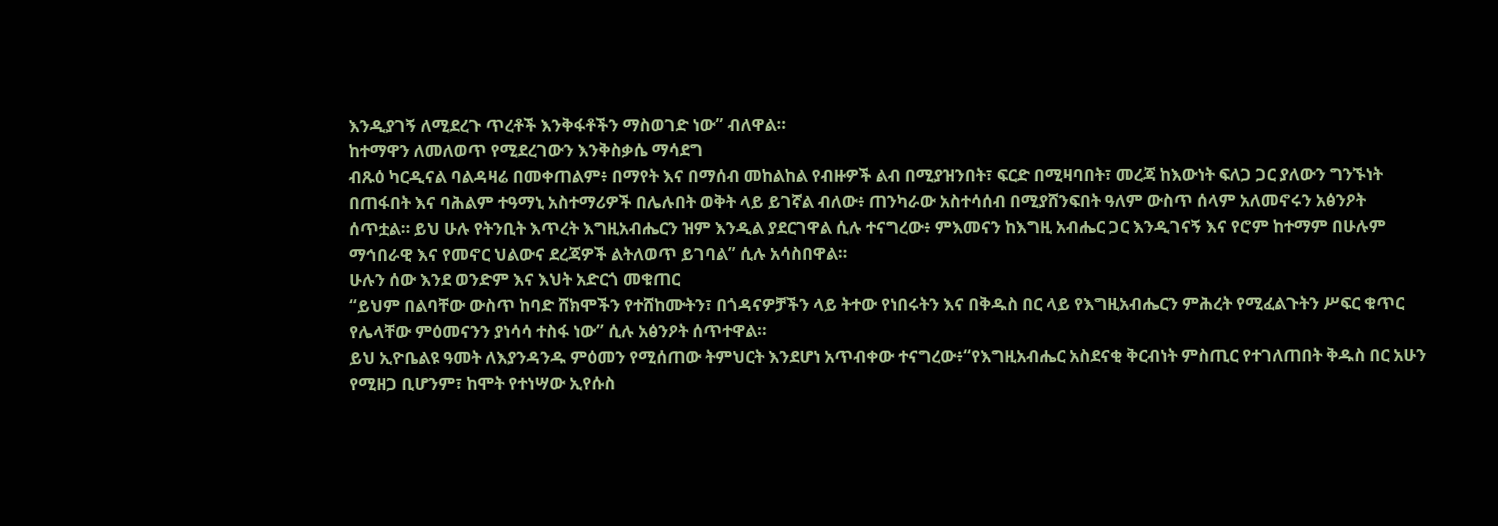እንዲያገኝ ለሚደረጉ ጥረቶች እንቅፋቶችን ማስወገድ ነው” ብለዋል።
ከተማዋን ለመለወጥ የሚደረገውን እንቅስቃሴ ማሳደግ
ብጹዕ ካርዲናል ባልዳዛሬ በመቀጠልም፥ በማየት እና በማሰብ መከልከል የብዙዎች ልብ በሚያዝንበት፣ ፍርድ በሚዛባበት፣ መረጃ ከእውነት ፍለጋ ጋር ያለውን ግንኙነት በጠፋበት እና ባሕልም ተዓማኒ አስተማሪዎች በሌሉበት ወቅት ላይ ይገኛል ብለው፥ ጠንካራው አስተሳሰብ በሚያሸንፍበት ዓለም ውስጥ ሰላም አለመኖሩን አፅንዖት ሰጥቷል። ይህ ሁሉ የትንቢት እጥረት እግዚአብሔርን ዝም እንዲል ያደርገዋል ሲሉ ተናግረው፥ ምእመናን ከእግዚ አብሔር ጋር እንዲገናኝ እና የሮም ከተማም በሁሉም ማኅበራዊ እና የመኖር ህልውና ደረጃዎች ልትለወጥ ይገባል” ሲሉ አሳስበዋል።
ሁሉን ሰው እንደ ወንድም እና እህት አድርጎ መቁጠር
“ይህም በልባቸው ውስጥ ከባድ ሸክሞችን የተሸከሙትን፣ በጎዳናዎቻችን ላይ ትተው የነበሩትን እና በቅዱስ በር ላይ የእግዚአብሔርን ምሕረት የሚፈልጉትን ሥፍር ቁጥር የሌላቸው ምዕመናንን ያነሳሳ ተስፋ ነው” ሲሉ አፅንዖት ሰጥተዋል።
ይህ ኢዮቤልዩ ዓመት ለእያንዳንዱ ምዕመን የሚሰጠው ትምህርት እንደሆነ አጥብቀው ተናግረው፥“የእግዚአብሔር አስደናቂ ቅርብነት ምስጢር የተገለጠበት ቅዱስ በር አሁን የሚዘጋ ቢሆንም፣ ከሞት የተነሣው ኢየሱስ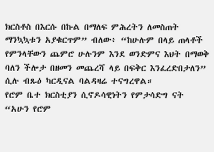ክርስቶስ በእርሱ በኩል በማለፍ ምሕረትን ለመስጠት ማንኳኳቱን አያቁርጥም” ብለው፥ “ከሁሉም በላይ ጠላቶች የምንላቸውን ጨምሮ ሁሉንም እንደ ወንድምና እህት በማወቅ ባለን ችሎታ በዘመን መጨረሻ ላይ በፍቅር እንፈረድበታለን” ሲሉ ብጹዕ ካርዲናል ባልዳዛሬ ተናግረዋል።
የሮም ቤተ ክርስቲያን ሲኖዶሳዊነትን የምታሳድግ ናት
“አሁን የሮም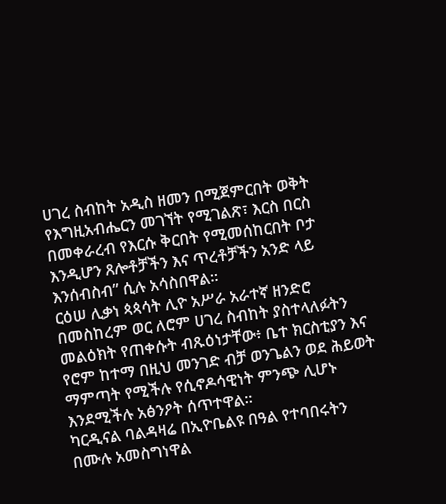ሀገረ ስብከት አዲስ ዘመን በሚጀምርበት ወቅት የእግዚአብሔርን መገኘት የሚገልጽ፣ እርስ በርስ በመቀራረብ የእርሱ ቅርበት የሚመሰከርበት ቦታ እንዲሆን ጸሎቶቻችን እና ጥረቶቻችን አንድ ላይ እንሰብስብ” ሲሉ አሳስበዋል።
ርዕሠ ሊቃነ ጳጳሳት ሊዮ አሥራ አራተኛ ዘንድሮ በመስከረም ወር ለሮም ሀገረ ስብከት ያስተላለፉትን መልዕክት የጠቀሱት ብጹዕነታቸው፥ ቤተ ክርስቲያን እና የሮም ከተማ በዚህ መንገድ ብቻ ወንጌልን ወደ ሕይወት ማምጣት የሚችሉ የሲኖዶሳዊነት ምንጭ ሊሆኑ እንደሚችሉ አፅንዖት ሰጥተዋል።
ካርዲናል ባልዳዛሬ በኢዮቤልዩ በዓል የተባበሩትን በሙሉ አመስግነዋል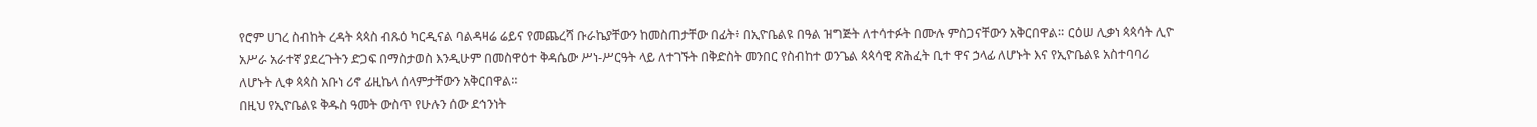የሮም ሀገረ ስብከት ረዳት ጳጳስ ብጹዕ ካርዲናል ባልዳዛሬ ሬይና የመጨረሻ ቡራኬያቸውን ከመስጠታቸው በፊት፥ በኢዮቤልዩ በዓል ዝግጅት ለተሳተፉት በሙሉ ምስጋናቸውን አቅርበዋል። ርዕሠ ሊቃነ ጳጳሳት ሊዮ አሥራ አራተኛ ያደረጉትን ድጋፍ በማስታወስ እንዲሁም በመስዋዕተ ቅዳሴው ሥነ-ሥርዓት ላይ ለተገኙት በቅድስት መንበር የስብከተ ወንጌል ጳጳሳዊ ጽሕፈት ቢተ ዋና ኃላፊ ለሆኑት እና የኢዮቤልዩ አስተባባሪ ለሆኑት ሊቀ ጳጳስ አቡነ ሪኖ ፊዚኬላ ሰላምታቸውን አቅርበዋል።
በዚህ የኢዮቤልዩ ቅዱስ ዓመት ውስጥ የሁሉን ሰው ደኅንነት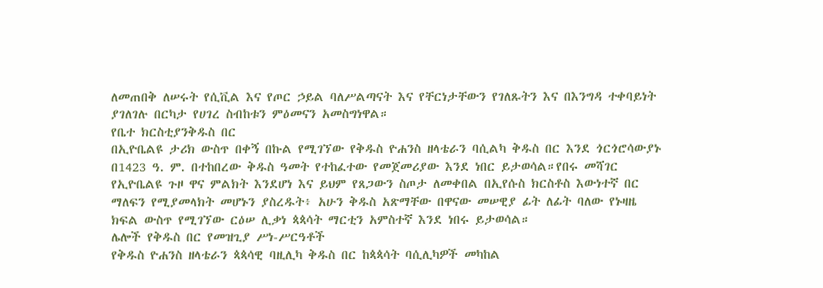ለመጠበቅ ለሠሩት የሲቪል እና የጦር ኃይል ባለሥልጣናት እና የቸርነታቸውን የገለጹትን እና በእንግዳ ተቀባይነት ያገለገሉ በርካታ የሀገረ ስብከቱን ምዕመናን አመስግነዋል።
የቤተ ክርስቲያንቅዱስ በር
በኢዮቤልዩ ታሪክ ውስጥ በቀኝ በኩል የሚገኘው የቅዱስ ዮሐንስ ዘላቴራን ባሲልካ ቅዱስ በር እንደ ጎርጎሮሳውያኑ በ1423 ዓ. ም. በተከበረው ቅዱስ ዓመት የተከፈተው የመጀመሪያው እንደ ነበር ይታወሳል።የበሩ መሻገር የኢዮቤልዩ ጉዞ ዋና ምልክት እንደሆነ እና ይህም የጸጋውን ስጦታ ለመቀበል በኢየሱስ ክርስቶስ እውነተኛ በር ማለፍን የሚያመላክት መሆኑን ያስረዱት፥ አሁን ቅዱስ አጽማቸው በዋናው መሠዊያ ፊት ለፊት ባለው የኑዛዜ ክፍል ውስጥ የሚገኘው ርዕሠ ሊቃነ ጳጳሳት ማርቲን አምስተኛ እንደ ነበሩ ይታወሳል።
ሌሎች የቅዱስ በር የመዝጊያ ሥነ-ሥርዓቶች
የቅዱስ ዮሐንስ ዘላቴራን ጳጳሳዊ ባዚሊካ ቅዱስ በር ከጳጳሳት ባሲሊካዎች መካከል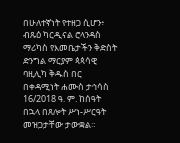በሁለተኛነት የተዘጋ ሲሆን፥ ብጹዕ ካርዲናል ሮላንዳስ ማሪካስ የእመቤታችን ቅድስት ድንግል ማርያም ጳጳሳዊ ባዚሊካ ቅዱስ በር በቀዳሚነት ሐሙስ ታኅሳስ 16/2018 ዓ. ም. ከሰዓት በኋላ በጸሎት ሥነ-ሥርዓት መዝጋታቸው ታውቋል።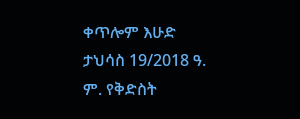ቀጥሎም እሁድ ታህሳስ 19/2018 ዓ. ም. የቅድስት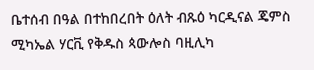ቤተሰብ በዓል በተከበረበት ዕለት ብጹዕ ካርዲናል ጄምስ ሚካኤል ሃርቪ የቅዱስ ጳውሎስ ባዚሊካ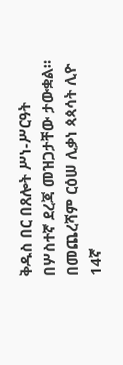ቅዱስ በር በጸሎት ሥነ-ሥርዓት በሦስተኛ ደረጃ መዝጋታቸው ታውቋል።
በመጨረሻም ርዕሠ ሊቃነ ጳጳሳት ሊዮ 14ኛ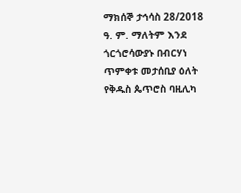ማክሰኞ ታኅሳስ 28/2018 ዓ. ም. ማለትም እንደ ጎርጎሮሳውያኑ በብርሃነ ጥምቀቱ መታሰቢያ ዕለት የቅዱስ ጴጥሮስ ባዚሊካ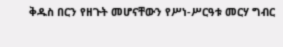ቅዱስ በርን የዘጉት መሆናቸውን የሥነ-ሥርዓቱ መርሃ ግብር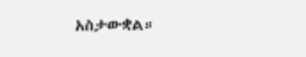አስታውቋል።